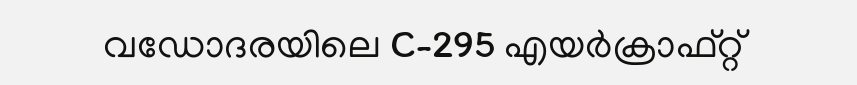വഡോദരയിലെ C-295 എയർക്രാഫ്റ്റ്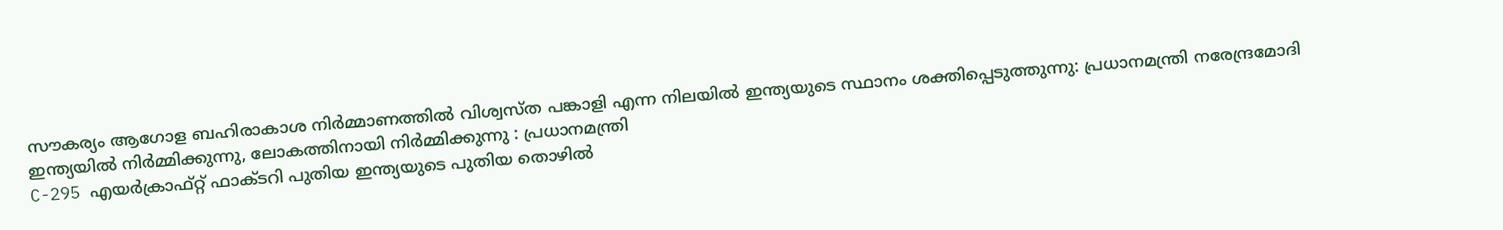സൗകര്യം ആഗോള ബഹിരാകാശ നിർമ്മാണത്തിൽ വിശ്വസ്ത പങ്കാളി എന്ന നിലയിൽ ഇന്ത്യയുടെ സ്ഥാനം ശക്തിപ്പെടുത്തുന്നു: പ്രധാനമന്ത്രി നരേന്ദ്രമോദി
ഇന്ത്യയിൽ നിർമ്മിക്കുന്നു, ലോകത്തിനായി നിർമ്മിക്കുന്നു : പ്രധാനമന്ത്രി
C-295 എയർക്രാഫ്റ്റ് ഫാക്ടറി പുതിയ ഇന്ത്യയുടെ പുതിയ തൊഴിൽ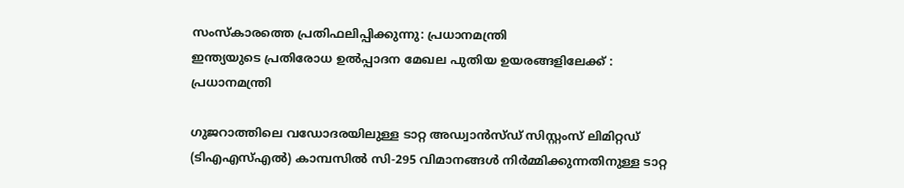സംസ്കാരത്തെ പ്രതിഫലിപ്പിക്കുന്നു: പ്രധാനമന്ത്രി
ഇന്ത്യയുടെ പ്രതിരോധ ഉൽപ്പാദന മേഖല പുതിയ ഉയരങ്ങളിലേക്ക് : പ്രധാനമന്ത്രി

ഗുജറാത്തിലെ വഡോദരയിലുള്ള ടാറ്റ അഡ്വാൻസ്ഡ് സിസ്റ്റംസ് ലിമിറ്റഡ് (ടിഎഎസ്എൽ) കാമ്പസിൽ സി-295 വിമാനങ്ങൾ നിർമ്മിക്കുന്നതിനുള്ള ടാറ്റ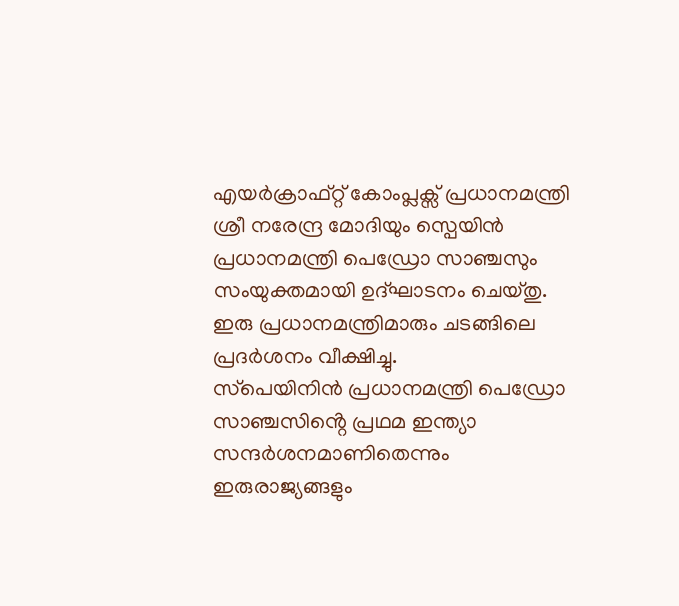എയർക്രാഫ്റ്റ് കോംപ്ലക്സ് പ്രധാനമന്ത്രി ശ്രീ നരേന്ദ്ര മോദിയും സ്പെയിൻ പ്രധാനമന്ത്രി പെഡ്രോ സാഞ്ചസും സംയുക്തമായി ഉദ്ഘാടനം ചെയ്തു. ഇരു പ്രധാനമന്ത്രിമാരും ചടങ്ങിലെ പ്രദർശനം വീക്ഷിച്ചു.
സ്‌പെയിനിൻ പ്രധാനമന്ത്രി പെഡ്രോ സാഞ്ചസിൻ്റെ പ്രഥമ ഇന്ത്യാ സന്ദർശനമാണിതെന്നും ഇരുരാജ്യങ്ങളും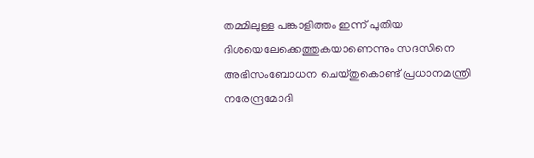തമ്മിലുള്ള പങ്കാളിത്തം ഇന്ന് പുതിയ ദിശയെലേക്കെത്തുകയാണെന്നും സദസിനെ അഭിസംബോധന ചെയ്തുകൊണ്ട് പ്രധാനമന്ത്രി നരേന്ദ്രമോദി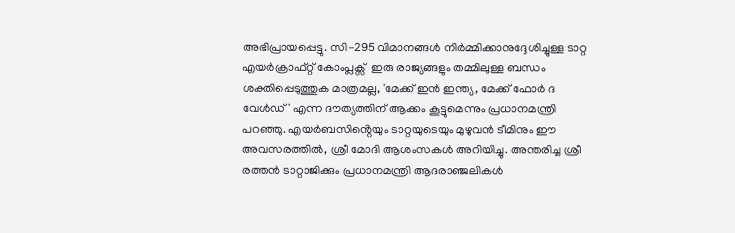അഭിപ്രായപ്പെട്ടു. സി-295 വിമാനങ്ങൾ നിർമ്മിക്കാനുദ്ദേശിച്ചുള്ള ടാറ്റ എയർക്രാഫ്റ്റ് കോംപ്ലക്സ്  ഇരു രാജ്യങ്ങളും തമ്മിലുള്ള ബന്ധം ശക്തിപ്പെടുത്തുക മാത്രമല്ല, 'മേക്ക് ഇൻ ഇന്ത്യ, മേക്ക് ഫോർ ദ വേൾഡ്' എന്ന ദൗത്യത്തിന് ആക്കം കൂട്ടുമെന്നും പ്രധാനമന്ത്രി പറഞ്ഞു. എയർബസിൻ്റെയും ടാറ്റയുടെയും മുഴുവൻ ടീമിനും ഈ അവസരത്തിൽ, ശ്രീ മോദി ആശംസകൾ അറിയിച്ചു. അന്തരിച്ച ശ്രീ രത്തൻ ടാറ്റാജിക്കും പ്രധാനമന്ത്രി ആദരാഞ്ജലികൾ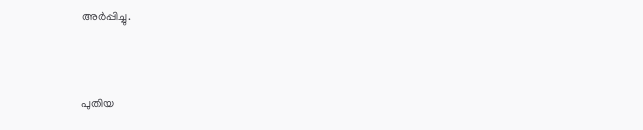അർപ്പിച്ചു.



പുതിയ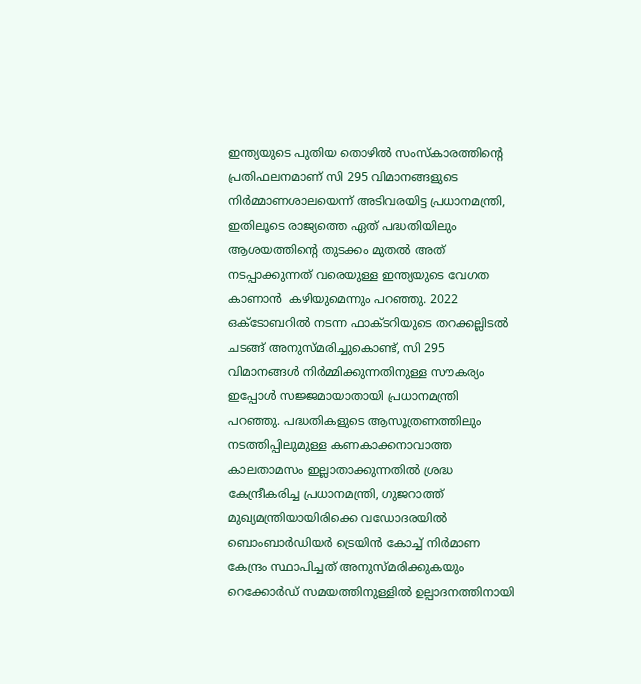ഇന്ത്യയുടെ പുതിയ തൊഴിൽ സംസ്‌കാരത്തിൻ്റെ പ്രതിഫലനമാണ് സി 295 വിമാനങ്ങളുടെ നിർമ്മാണശാലയെന്ന്‌ അടിവരയിട്ട പ്രധാനമന്ത്രി, ഇതിലൂടെ രാജ്യത്തെ ഏത് പദ്ധതിയിലും  ആശയത്തിന്റെ തുടക്കം മുതൽ അത് നടപ്പാക്കുന്നത് വരെയുള്ള ഇന്ത്യയുടെ വേഗത കാണാൻ  കഴിയുമെന്നും പറഞ്ഞു. 2022 ഒക്ടോബറിൽ നടന്ന ഫാക്ടറിയുടെ തറക്കല്ലിടൽ ചടങ്ങ് അനുസ്മരിച്ചുകൊണ്ട്, സി 295 വിമാനങ്ങൾ നിർമ്മിക്കുന്നതിനുള്ള സൗകര്യം ഇപ്പോൾ സജ്ജമായാതായി പ്രധാനമന്ത്രി പറഞ്ഞു. പദ്ധതികളുടെ ആസൂത്രണത്തിലും നടത്തിപ്പിലുമുള്ള കണകാക്കനാവാത്ത  കാലതാമസം ഇല്ലാതാക്കുന്നതിൽ ശ്രദ്ധ കേന്ദ്രീകരിച്ച പ്രധാനമന്ത്രി, ഗുജറാത്ത് മുഖ്യമന്ത്രിയായിരിക്കെ വഡോദരയിൽ ബൊംബാർഡിയർ ട്രെയിൻ കോച്ച് നിർമാണ കേന്ദ്രം സ്ഥാപിച്ചത് അനുസ്മരിക്കുകയും റെക്കോർഡ് സമയത്തിനുള്ളിൽ ഉല്പാദനത്തിനായി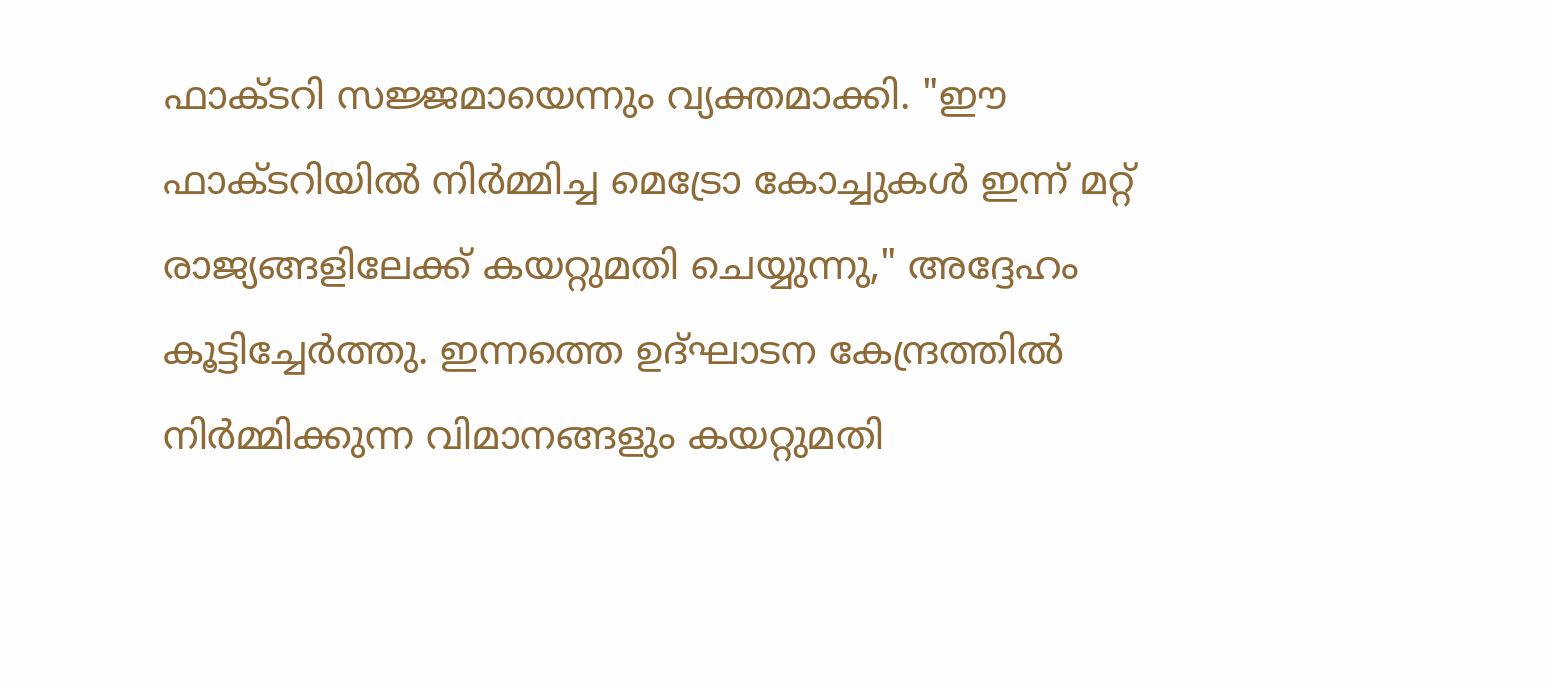ഫാക്ടറി സജ്ജമായെന്നും വ്യക്തമാക്കി. "ഈ ഫാക്ടറിയിൽ നിർമ്മിച്ച മെട്രോ കോച്ചുകൾ ഇന്ന് മറ്റ് രാജ്യങ്ങളിലേക്ക് കയറ്റുമതി ചെയ്യുന്നു," അദ്ദേഹം കൂട്ടിച്ചേർത്തു. ഇന്നത്തെ ഉദ്ഘാടന കേന്ദ്രത്തിൽ നിർമ്മിക്കുന്ന വിമാനങ്ങളും കയറ്റുമതി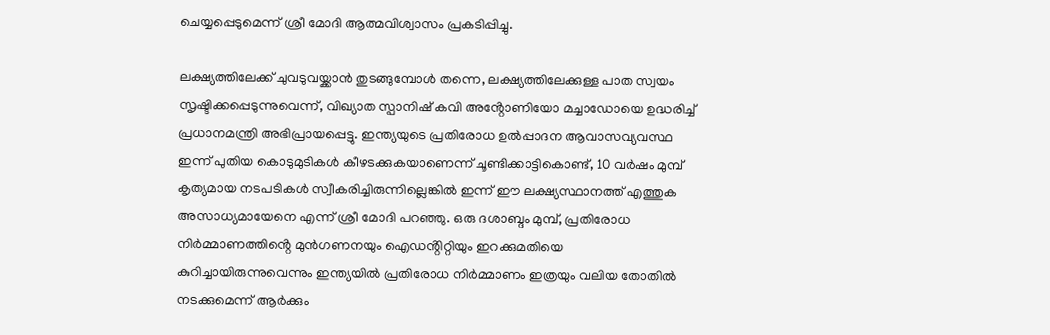ചെയ്യപ്പെടുമെന്ന് ശ്രീ മോദി ആത്മവിശ്വാസം പ്രകടിപ്പിച്ചു.

ലക്ഷ്യത്തിലേക്ക് ചുവടുവയ്ക്കാൻ തുടങ്ങുമ്പോൾ തന്നെ, ലക്ഷ്യത്തിലേക്കുള്ള പാത സ്വയം സൃഷ്ടിക്കപ്പെടുന്നുവെന്ന്, വിഖ്യാത സ്പാനിഷ് കവി അൻ്റോണിയോ മച്ചാഡോയെ ഉദ്ധരിച്ച് പ്രധാനമന്ത്രി അഭിപ്രായപ്പെട്ടു. ഇന്ത്യയുടെ പ്രതിരോധ ഉൽപ്പാദന ആവാസവ്യവസ്ഥ ഇന്ന് പുതിയ കൊടുമുടികൾ കീഴടക്കുകയാണെന്ന് ചൂണ്ടിക്കാട്ടികൊണ്ട്, 10 വർഷം മുമ്പ് കൃത്യമായ നടപടികൾ സ്വീകരിച്ചിരുന്നില്ലെങ്കിൽ ഇന്ന് ഈ ലക്ഷ്യസ്ഥാനത്ത് എത്തുക അസാധ്യമായേനെ എന്ന് ശ്രീ മോദി പറഞ്ഞു. ഒരു ദശാബ്ദം മുമ്പ്, പ്രതിരോധ നിർമ്മാണത്തിൻ്റെ മുൻഗണനയും ഐഡൻ്റിറ്റിയും ഇറക്കുമതിയെ കുറിച്ചായിരുന്നുവെന്നും ഇന്ത്യയിൽ പ്രതിരോധ നിർമ്മാണം ഇത്രയും വലിയ തോതിൽ നടക്കുമെന്ന് ആർക്കും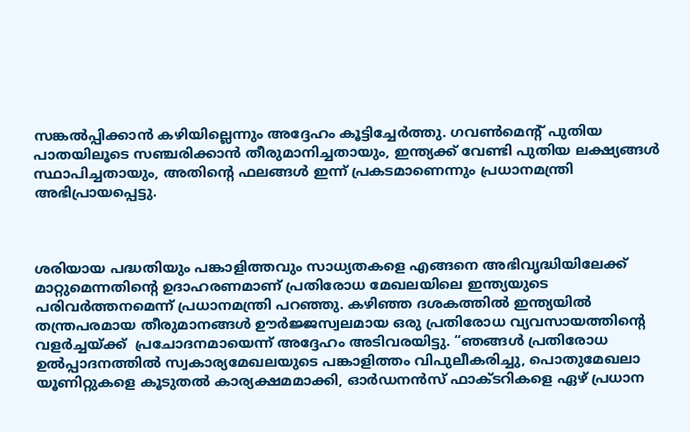സങ്കൽപ്പിക്കാൻ കഴിയില്ലെന്നും അദ്ദേഹം കൂട്ടിച്ചേർത്തു. ഗവൺമെൻ്റ് പുതിയ പാതയിലൂടെ സഞ്ചരിക്കാൻ തീരുമാനിച്ചതായും, ഇന്ത്യക്ക് വേണ്ടി പുതിയ ലക്ഷ്യങ്ങൾ സ്ഥാപിച്ചതായും, അതിൻ്റെ ഫലങ്ങൾ ഇന്ന് പ്രകടമാണെന്നും പ്രധാനമന്ത്രി അഭിപ്രായപ്പെട്ടു.



ശരിയായ പദ്ധതിയും പങ്കാളിത്തവും സാധ്യതകളെ എങ്ങനെ അഭിവൃദ്ധിയിലേക്ക് മാറ്റുമെന്നതിന്റെ ഉദാഹരണമാണ് പ്രതിരോധ മേഖലയിലെ ഇന്ത്യയുടെ പരിവർത്തനമെന്ന് പ്രധാനമന്ത്രി പറഞ്ഞു. കഴിഞ്ഞ ദശകത്തിൽ ഇന്ത്യയിൽ തന്ത്രപരമായ തീരുമാനങ്ങൾ ഊർജ്ജസ്വലമായ ഒരു പ്രതിരോധ വ്യവസായത്തിൻ്റെ വളർച്ചയ്ക്ക്  പ്രചോദനമായെന്ന് അദ്ദേഹം അടിവരയിട്ടു. “ഞങ്ങൾ പ്രതിരോധ ഉൽപ്പാദനത്തിൽ സ്വകാര്യമേഖലയുടെ പങ്കാളിത്തം വിപുലീകരിച്ചു, പൊതുമേഖലാ യൂണിറ്റുകളെ കൂടുതൽ കാര്യക്ഷമമാക്കി, ഓർഡനൻസ് ഫാക്ടറികളെ ഏഴ് പ്രധാന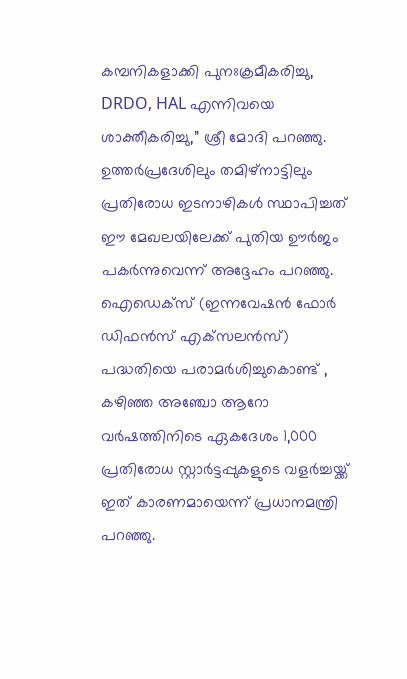കമ്പനികളാക്കി പുനഃക്രമീകരിച്ചു, DRDO, HAL എന്നിവയെ ശാക്തീകരിച്ചു,” ശ്രീ മോദി പറഞ്ഞു. ഉത്തർപ്രദേശിലും തമിഴ്‌നാട്ടിലും പ്രതിരോധ ഇടനാഴികൾ സ്ഥാപിച്ചത് ഈ മേഖലയിലേക്ക് പുതിയ ഊർജം പകർന്നുവെന്ന് അദ്ദേഹം പറഞ്ഞു. ഐഡെക്‌സ് (ഇന്നവേഷൻ ഫോർ ഡിഫൻസ് എക്‌സലൻസ്) പദ്ധതിയെ പരാമർശിച്ചുകൊണ്ട് , കഴിഞ്ഞ അഞ്ചോ ആറോ വർഷത്തിനിടെ ഏകദേശം 1,000 പ്രതിരോധ സ്റ്റാർട്ടപ്പുകളുടെ വളർച്ചയ്ക്ക് ഇത് കാരണമായെന്ന് പ്രധാനമന്ത്രി പറഞ്ഞു.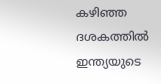കഴിഞ്ഞ ദശകത്തിൽ ഇന്ത്യയുടെ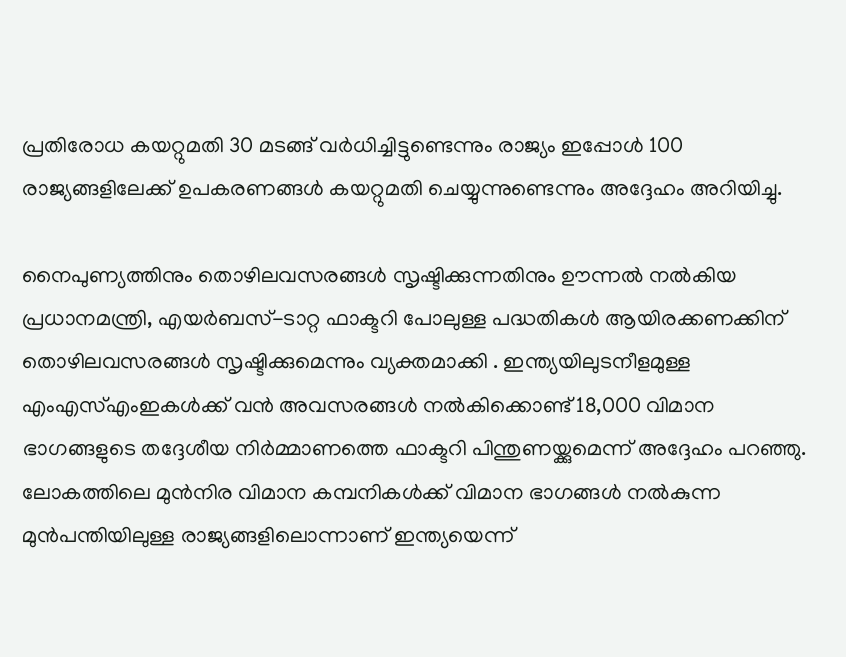പ്രതിരോധ കയറ്റുമതി 30 മടങ്ങ് വർധിച്ചിട്ടുണ്ടെന്നും രാജ്യം ഇപ്പോൾ 100 രാജ്യങ്ങളിലേക്ക് ഉപകരണങ്ങൾ കയറ്റുമതി ചെയ്യുന്നുണ്ടെന്നും അദ്ദേഹം അറിയിച്ചു.

നൈപുണ്യത്തിനും തൊഴിലവസരങ്ങൾ സൃഷ്ടിക്കുന്നതിനും ഊന്നൽ നൽകിയ പ്രധാനമന്ത്രി, എയർബസ്-ടാറ്റ ഫാക്ടറി പോലുള്ള പദ്ധതികൾ ആയിരക്കണക്കിന് തൊഴിലവസരങ്ങൾ സൃഷ്ടിക്കുമെന്നും വ്യക്തമാക്കി . ഇന്ത്യയിലുടനീളമുള്ള എംഎസ്എംഇകൾക്ക് വൻ അവസരങ്ങൾ നൽകിക്കൊണ്ട് 18,000 വിമാന ഭാഗങ്ങളുടെ തദ്ദേശീയ നിർമ്മാണത്തെ ഫാക്ടറി പിന്തുണയ്ക്കുമെന്ന് അദ്ദേഹം പറഞ്ഞു. ലോകത്തിലെ മുൻനിര വിമാന കമ്പനികൾക്ക് വിമാന ഭാഗങ്ങൾ നൽകുന്ന മുൻപന്തിയിലുള്ള രാജ്യങ്ങളിലൊന്നാണ് ഇന്ത്യയെന്ന്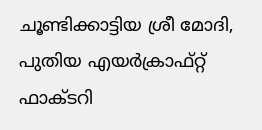ചൂണ്ടിക്കാട്ടിയ ശ്രീ മോദി, പുതിയ എയർക്രാഫ്റ്റ് ഫാക്ടറി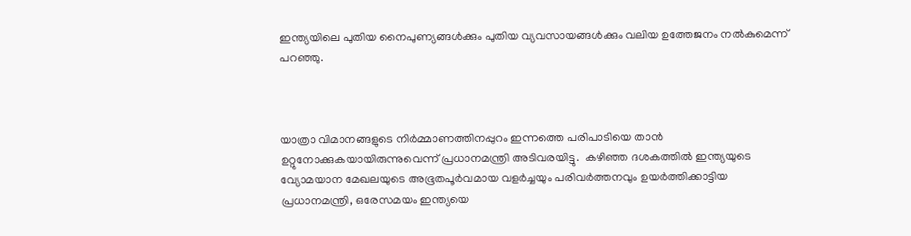ഇന്ത്യയിലെ പുതിയ നൈപുണ്യങ്ങൾക്കും പുതിയ വ്യവസായങ്ങൾക്കും വലിയ ഉത്തേജനം നൽകുമെന്ന് പറഞ്ഞു.



യാത്രാ വിമാനങ്ങളുടെ നിർമ്മാണത്തിനപ്പുറം ഇന്നത്തെ പരിപാടിയെ താൻ ഉറ്റുനോക്കുകയായിരുന്നുവെന്ന് പ്രധാനമന്ത്രി അടിവരയിട്ടു.  കഴിഞ്ഞ ദശകത്തിൽ ഇന്ത്യയുടെ വ്യോമയാന മേഖലയുടെ അഭൂതപൂർവമായ വളർച്ചയും പരിവർത്തനവും ഉയർത്തിക്കാട്ടിയ പ്രധാനമന്ത്രി, ഒരേസമയം ഇന്ത്യയെ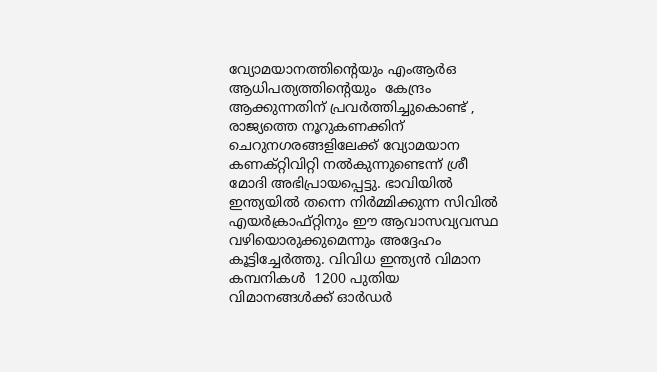വ്യോമയാനത്തിൻ്റെയും എംആർഒ ആധിപത്യത്തിന്റെയും  കേന്ദ്രം  ആക്കുന്നതിന് പ്രവർത്തിച്ചുകൊണ്ട് , രാജ്യത്തെ നൂറുകണക്കിന് ചെറുനഗരങ്ങളിലേക്ക് വ്യോമയാന കണക്റ്റിവിറ്റി നൽകുന്നുണ്ടെന്ന് ശ്രീ മോദി അഭിപ്രായപ്പെട്ടു. ഭാവിയിൽ ഇന്ത്യയിൽ തന്നെ നിർമ്മിക്കുന്ന സിവിൽ എയർക്രാഫ്റ്റിനും ഈ ആവാസവ്യവസ്ഥ വഴിയൊരുക്കുമെന്നും അദ്ദേഹം കൂട്ടിച്ചേർത്തു. വിവിധ ഇന്ത്യൻ വിമാന കമ്പനികൾ  1200 പുതിയ വിമാനങ്ങൾക്ക് ഓർഡർ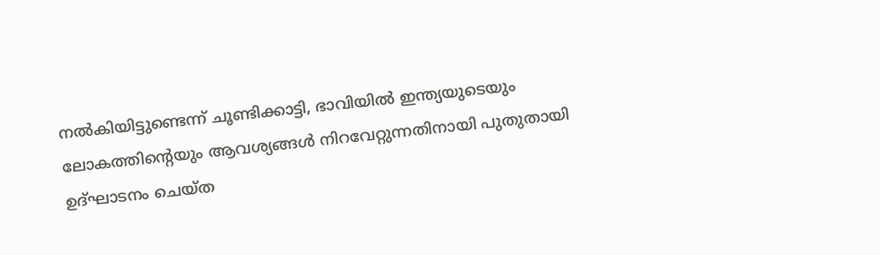നൽകിയിട്ടുണ്ടെന്ന് ചൂണ്ടിക്കാട്ടി, ഭാവിയിൽ ഇന്ത്യയുടെയും ലോകത്തിൻ്റെയും ആവശ്യങ്ങൾ നിറവേറ്റുന്നതിനായി പുതുതായി ഉദ്ഘാടനം ചെയ്ത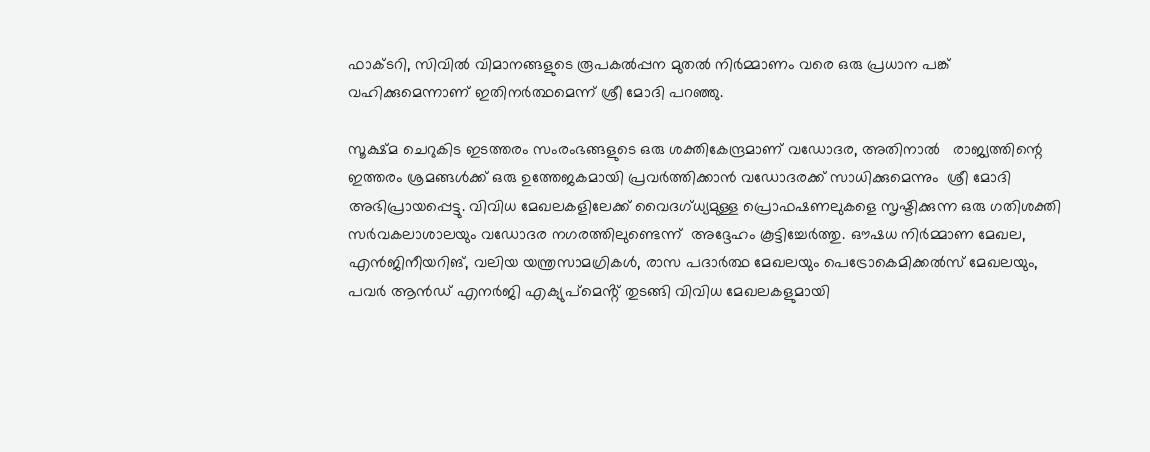ഫാക്ടറി, സിവിൽ വിമാനങ്ങളുടെ രൂപകൽപ്പന മുതൽ നിർമ്മാണം വരെ ഒരു പ്രധാന പങ്ക് വഹിക്കുമെന്നാണ് ഇതിനർത്ഥമെന്ന് ശ്രീ മോദി പറഞ്ഞു.

സൂക്ഷ്മ ചെറുകിട ഇടത്തരം സംരംഭങ്ങളുടെ ഒരു ശക്തികേന്ദ്രമാണ് വഡോദര, അതിനാൽ   രാജ്യത്തിന്റെ ഇത്തരം ശ്രമങ്ങൾക്ക് ഒരു ഉത്തേജകമായി പ്രവർത്തിക്കാൻ വഡോദരക്ക് സാധിക്കുമെന്നും  ശ്രീ മോദി അഭിപ്രായപ്പെട്ടു. വിവിധ മേഖലകളിലേക്ക് വൈദഗ്ധ്യമുള്ള പ്രൊഫഷണലുകളെ സൃഷ്ടിക്കുന്ന ഒരു ഗതിശക്തി സർവകലാശാലയും വഡോദര നഗരത്തിലുണ്ടെന്ന്  അദ്ദേഹം കൂട്ടിച്ചേർത്തു. ഔഷധ നിർമ്മാണ മേഖല, എൻജിനീയറിങ്, വലിയ യന്ത്രസാമഗ്രികൾ, രാസ പദാർത്ഥ മേഖലയും പെട്രോകെമിക്കൽസ് മേഖലയും, പവർ ആൻഡ് എനർജി എക്യുപ്‌മെൻ്റ് തുടങ്ങി വിവിധ മേഖലകളുമായി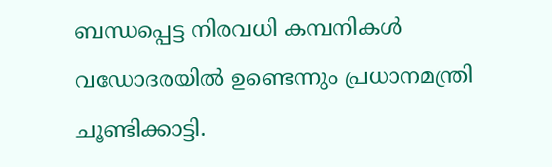ബന്ധപ്പെട്ട നിരവധി കമ്പനികൾ വഡോദരയിൽ ഉണ്ടെന്നും പ്രധാനമന്ത്രി ചൂണ്ടിക്കാട്ടി.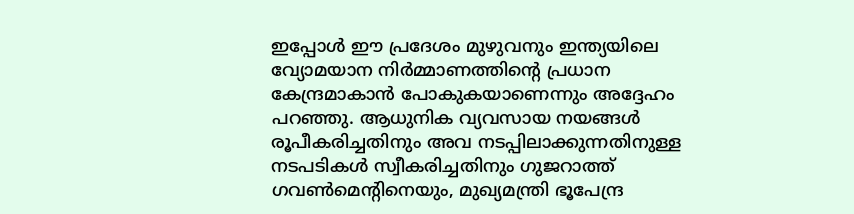ഇപ്പോൾ ഈ പ്രദേശം മുഴുവനും ഇന്ത്യയിലെ വ്യോമയാന നിർമ്മാണത്തിൻ്റെ പ്രധാന കേന്ദ്രമാകാൻ പോകുകയാണെന്നും അദ്ദേഹം പറഞ്ഞു. ആധുനിക വ്യവസായ നയങ്ങൾ രൂപീകരിച്ചതിനും അവ നടപ്പിലാക്കുന്നതിനുള്ള നടപടികൾ സ്വീകരിച്ചതിനും ഗുജറാത്ത് ഗവൺമെന്റിനെയും, മുഖ്യമന്ത്രി ഭൂപേന്ദ്ര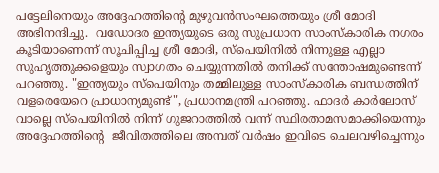പട്ടേലിനെയും അദ്ദേഹത്തിൻ്റെ മുഴുവൻസംഘത്തെയും ശ്രീ മോദി അഭിനന്ദിച്ചു.  വഡോദര ഇന്ത്യയുടെ ഒരു സുപ്രധാന സാംസ്കാരിക നഗരം കൂടിയാണെന്ന് സൂചിപ്പിച്ച ശ്രീ മോദി, സ്പെയിനിൽ നിന്നുള്ള എല്ലാ സുഹൃത്തുക്കളെയും സ്വാഗതം ചെയ്യുന്നതിൽ തനിക്ക് സന്തോഷമുണ്ടെന്ന് പറഞ്ഞു. "ഇന്ത്യയും സ്പെയിനും തമ്മിലുള്ള സാംസ്കാരിക ബന്ധത്തിന് വളരെയേറെ പ്രാധാന്യമുണ്ട്", പ്രധാനമന്ത്രി പറഞ്ഞു. ഫാദർ കാർലോസ് വാല്ലെ സ്പെയിനിൽ നിന്ന് ഗുജറാത്തിൽ വന്ന് സ്ഥിരതാമസമാക്കിയെന്നും അദ്ദേഹത്തിന്റെ  ജീവിതത്തിലെ അമ്പത് വർഷം ഇവിടെ ചെലവഴിച്ചെന്നും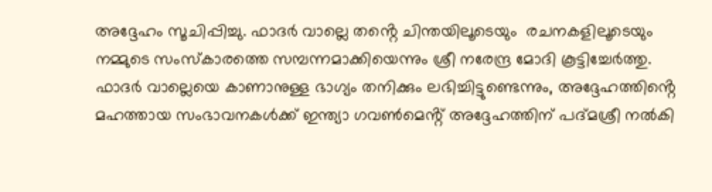അദ്ദേഹം സൂചിപ്പിച്ചു. ഫാദർ വാല്ലെ തൻ്റെ ചിന്തയിലൂടെയും  രചനകളിലൂടെയും നമ്മുടെ സംസ്കാരത്തെ സമ്പന്നമാക്കിയെന്നും ശ്രീ നരേന്ദ്ര മോദി കൂട്ടിച്ചേർത്തു. ഫാദർ വാല്ലെയെ കാണാനുള്ള ഭാഗ്യം തനിക്കും ലഭിച്ചിട്ടുണ്ടെന്നും, അദ്ദേഹത്തിൻ്റെ മഹത്തായ സംഭാവനകൾക്ക് ഇന്ത്യാ ഗവൺമെൻ്റ് അദ്ദേഹത്തിന് പദ്മശ്രീ നൽകി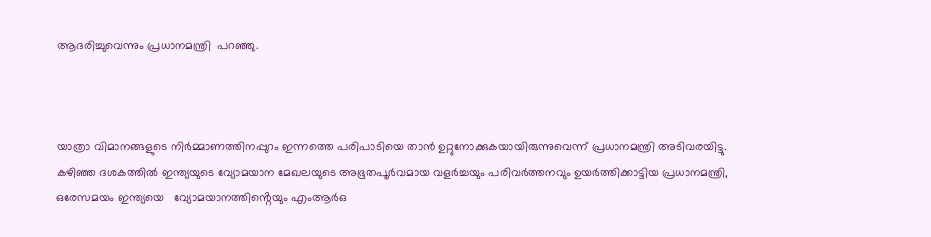ആദരിച്ചുവെന്നും പ്രധാനമന്ത്രി  പറഞ്ഞു.



യാത്രാ വിമാനങ്ങളുടെ നിർമ്മാണത്തിനപ്പുറം ഇന്നത്തെ പരിപാടിയെ താൻ ഉറ്റുനോക്കുകയായിരുന്നുവെന്ന് പ്രധാനമന്ത്രി അടിവരയിട്ടു.  കഴിഞ്ഞ ദശകത്തിൽ ഇന്ത്യയുടെ വ്യോമയാന മേഖലയുടെ അഭൂതപൂർവമായ വളർച്ചയും പരിവർത്തനവും ഉയർത്തിക്കാട്ടിയ പ്രധാനമന്ത്രി, ഒരേസമയം ഇന്ത്യയെ   വ്യോമയാനത്തിൻ്റെയും എംആർഒ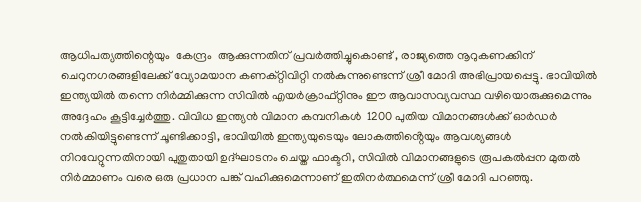ആധിപത്യത്തിന്റെയും  കേന്ദ്രം  ആക്കുന്നതിന് പ്രവർത്തിച്ചുകൊണ്ട് , രാജ്യത്തെ നൂറുകണക്കിന് ചെറുനഗരങ്ങളിലേക്ക് വ്യോമയാന കണക്റ്റിവിറ്റി നൽകുന്നുണ്ടെന്ന് ശ്രീ മോദി അഭിപ്രായപ്പെട്ടു. ഭാവിയിൽ ഇന്ത്യയിൽ തന്നെ നിർമ്മിക്കുന്ന സിവിൽ എയർക്രാഫ്റ്റിനും ഈ ആവാസവ്യവസ്ഥ വഴിയൊരുക്കുമെന്നും അദ്ദേഹം കൂട്ടിച്ചേർത്തു. വിവിധ ഇന്ത്യൻ വിമാന കമ്പനികൾ  1200 പുതിയ വിമാനങ്ങൾക്ക് ഓർഡർ നൽകിയിട്ടുണ്ടെന്ന് ചൂണ്ടിക്കാട്ടി, ഭാവിയിൽ ഇന്ത്യയുടെയും ലോകത്തിൻ്റെയും ആവശ്യങ്ങൾ നിറവേറ്റുന്നതിനായി പുതുതായി ഉദ്ഘാടനം ചെയ്ത ഫാക്ടറി, സിവിൽ വിമാനങ്ങളുടെ രൂപകൽപ്പന മുതൽ നിർമ്മാണം വരെ ഒരു പ്രധാന പങ്ക് വഹിക്കുമെന്നാണ് ഇതിനർത്ഥമെന്ന് ശ്രീ മോദി പറഞ്ഞു.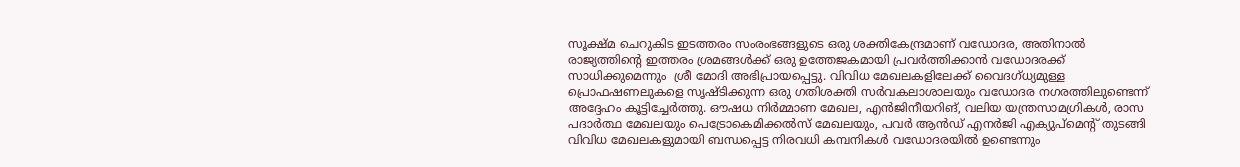സൂക്ഷ്മ ചെറുകിട ഇടത്തരം സംരംഭങ്ങളുടെ ഒരു ശക്തികേന്ദ്രമാണ് വഡോദര, അതിനാൽ   രാജ്യത്തിന്റെ ഇത്തരം ശ്രമങ്ങൾക്ക് ഒരു ഉത്തേജകമായി പ്രവർത്തിക്കാൻ വഡോദരക്ക് സാധിക്കുമെന്നും  ശ്രീ മോദി അഭിപ്രായപ്പെട്ടു. വിവിധ മേഖലകളിലേക്ക് വൈദഗ്ധ്യമുള്ള പ്രൊഫഷണലുകളെ സൃഷ്ടിക്കുന്ന ഒരു ഗതിശക്തി സർവകലാശാലയും വഡോദര നഗരത്തിലുണ്ടെന്ന്  അദ്ദേഹം കൂട്ടിച്ചേർത്തു. ഔഷധ നിർമ്മാണ മേഖല, എൻജിനീയറിങ്, വലിയ യന്ത്രസാമഗ്രികൾ, രാസ പദാർത്ഥ മേഖലയും പെട്രോകെമിക്കൽസ് മേഖലയും, പവർ ആൻഡ് എനർജി എക്യുപ്‌മെൻ്റ് തുടങ്ങി വിവിധ മേഖലകളുമായി ബന്ധപ്പെട്ട നിരവധി കമ്പനികൾ വഡോദരയിൽ ഉണ്ടെന്നും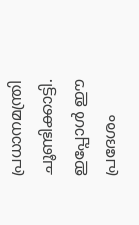പ്രധാനമന്ത്രി ചൂണ്ടിക്കാട്ടി. ഇപ്പോൾ ഈ പ്രദേശം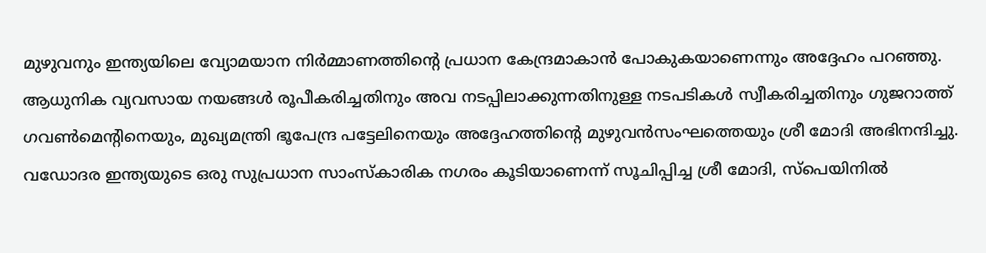മുഴുവനും ഇന്ത്യയിലെ വ്യോമയാന നിർമ്മാണത്തിൻ്റെ പ്രധാന കേന്ദ്രമാകാൻ പോകുകയാണെന്നും അദ്ദേഹം പറഞ്ഞു. ആധുനിക വ്യവസായ നയങ്ങൾ രൂപീകരിച്ചതിനും അവ നടപ്പിലാക്കുന്നതിനുള്ള നടപടികൾ സ്വീകരിച്ചതിനും ഗുജറാത്ത് ഗവൺമെന്റിനെയും, മുഖ്യമന്ത്രി ഭൂപേന്ദ്ര പട്ടേലിനെയും അദ്ദേഹത്തിൻ്റെ മുഴുവൻസംഘത്തെയും ശ്രീ മോദി അഭിനന്ദിച്ചു.  വഡോദര ഇന്ത്യയുടെ ഒരു സുപ്രധാന സാംസ്കാരിക നഗരം കൂടിയാണെന്ന് സൂചിപ്പിച്ച ശ്രീ മോദി, സ്പെയിനിൽ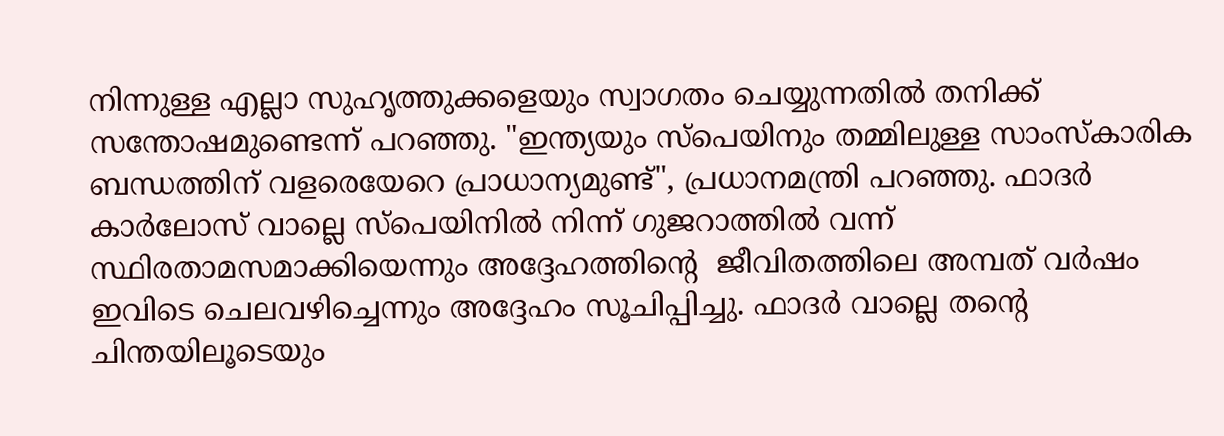നിന്നുള്ള എല്ലാ സുഹൃത്തുക്കളെയും സ്വാഗതം ചെയ്യുന്നതിൽ തനിക്ക് സന്തോഷമുണ്ടെന്ന് പറഞ്ഞു. "ഇന്ത്യയും സ്പെയിനും തമ്മിലുള്ള സാംസ്കാരിക ബന്ധത്തിന് വളരെയേറെ പ്രാധാന്യമുണ്ട്", പ്രധാനമന്ത്രി പറഞ്ഞു. ഫാദർ കാർലോസ് വാല്ലെ സ്പെയിനിൽ നിന്ന് ഗുജറാത്തിൽ വന്ന് സ്ഥിരതാമസമാക്കിയെന്നും അദ്ദേഹത്തിന്റെ  ജീവിതത്തിലെ അമ്പത് വർഷം ഇവിടെ ചെലവഴിച്ചെന്നും അദ്ദേഹം സൂചിപ്പിച്ചു. ഫാദർ വാല്ലെ തൻ്റെ ചിന്തയിലൂടെയും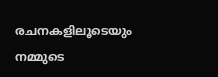രചനകളിലൂടെയും നമ്മുടെ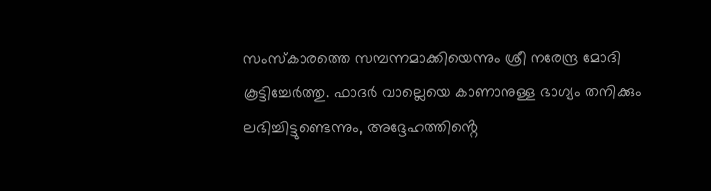സംസ്കാരത്തെ സമ്പന്നമാക്കിയെന്നും ശ്രീ നരേന്ദ്ര മോദി കൂട്ടിച്ചേർത്തു. ഫാദർ വാല്ലെയെ കാണാനുള്ള ഭാഗ്യം തനിക്കും ലഭിച്ചിട്ടുണ്ടെന്നും, അദ്ദേഹത്തിൻ്റെ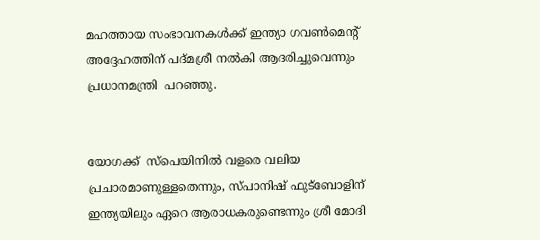മഹത്തായ സംഭാവനകൾക്ക് ഇന്ത്യാ ഗവൺമെൻ്റ് അദ്ദേഹത്തിന് പദ്മശ്രീ നൽകി ആദരിച്ചുവെന്നും പ്രധാനമന്ത്രി  പറഞ്ഞു.


യോഗക്ക്  സ്‌പെയിനിൽ വളരെ വലിയ പ്രചാരമാണുള്ളതെന്നും, സ്പാനിഷ് ഫുട്‌ബോളിന് ഇന്ത്യയിലും ഏറെ ആരാധകരുണ്ടെന്നും ശ്രീ മോദി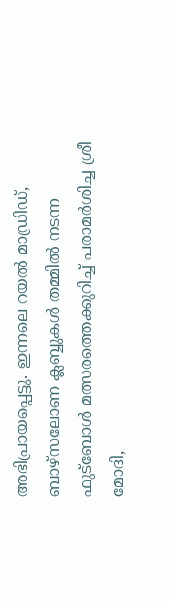അഭിപ്രായപ്പെട്ടു. ഇന്നലെ റയൽ മാഡ്രിഡ്, ബാഴ്‌സലോണ ക്ലബ്ബുകൾ തമ്മിൽ നടന്ന ഫുട്‌ബോൾ മത്സരത്തെക്കുറിച്ച് പരാമർശിച്ച ശ്രീ മോദി,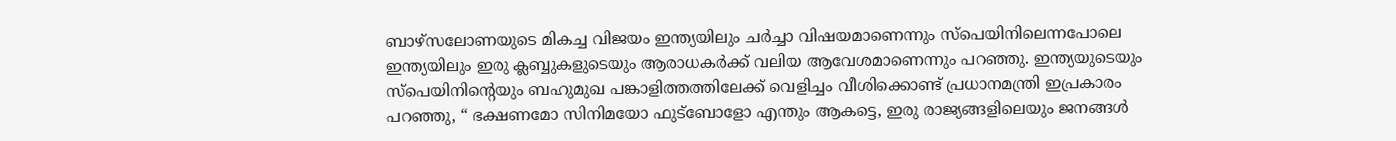ബാഴ്‌സലോണയുടെ മികച്ച വിജയം ഇന്ത്യയിലും ചർച്ചാ വിഷയമാണെന്നും സ്‌പെയിനിലെന്നപോലെ ഇന്ത്യയിലും ഇരു ക്ലബ്ബുകളുടെയും ആരാധകർക്ക് വലിയ ആവേശമാണെന്നും പറഞ്ഞു. ഇന്ത്യയുടെയും സ്‌പെയിനിൻ്റെയും ബഹുമുഖ പങ്കാളിത്തത്തിലേക്ക് വെളിച്ചം വീശിക്കൊണ്ട് പ്രധാനമന്ത്രി ഇപ്രകാരം പറഞ്ഞു, “ ഭക്ഷണമോ സിനിമയോ ഫുട്‌ബോളോ എന്തും ആകട്ടെ, ഇരു രാജ്യങ്ങളിലെയും ജനങ്ങൾ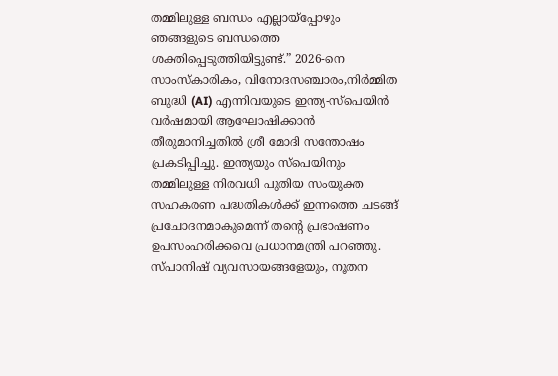തമ്മിലുള്ള ബന്ധം എല്ലായ്‌പ്പോഴും ഞങ്ങളുടെ ബന്ധത്തെ ശക്തിപ്പെടുത്തിയിട്ടുണ്ട്.” 2026-നെ സാംസ്‌കാരികം, വിനോദസഞ്ചാരം,നിർമ്മിത ബുദ്ധി (AI) എന്നിവയുടെ ഇന്ത്യ-സ്പെയിൻ വർഷമായി ആഘോഷിക്കാൻ തീരുമാനിച്ചതിൽ ശ്രീ മോദി സന്തോഷം പ്രകടിപ്പിച്ചു. ഇന്ത്യയും സ്‌പെയിനും തമ്മിലുള്ള നിരവധി പുതിയ സംയുക്ത സഹകരണ പദ്ധതികൾക്ക് ഇന്നത്തെ ചടങ്ങ് പ്രചോദനമാകുമെന്ന് തന്റെ പ്രഭാഷണം ഉപസംഹരിക്കവെ പ്രധാനമന്ത്രി പറഞ്ഞു. സ്പാനിഷ് വ്യവസായങ്ങളേയും, നൂതന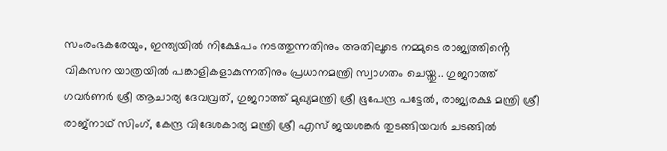സംരംഭകരേയും, ഇന്ത്യയിൽ നിക്ഷേപം നടത്തുന്നതിനും അതിലൂടെ നമ്മുടെ രാജ്യത്തിൻ്റെ വികസന യാത്രയിൽ പങ്കാളികളാകുന്നതിനും പ്രധാനമന്ത്രി സ്വാഗതം ചെയ്തു.. ഗുജറാത്ത് ഗവർണർ ശ്രീ ആചാര്യ ദേവവ്രത്, ഗുജറാത്ത് മുഖ്യമന്ത്രി ശ്രീ ഭൂപേന്ദ്ര പട്ടേൽ, രാജ്യരക്ഷ മന്ത്രി ശ്രീ രാജ്നാഥ് സിംഗ്, കേന്ദ്ര വിദേശകാര്യ മന്ത്രി ശ്രീ എസ് ജയശങ്കർ തുടങ്ങിയവർ ചടങ്ങിൽ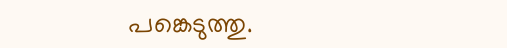പങ്കെടുത്തു.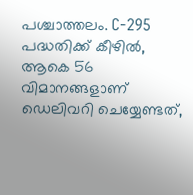പശ്ചാത്തലം. C-295 പദ്ധതിക്ക് കീഴിൽ, ആകെ 56 വിമാനങ്ങളാണ് ഡെലിവറി ചെയ്യേണ്ടത്,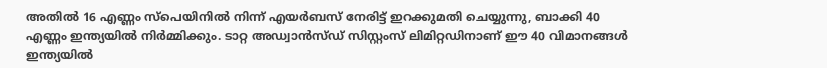അതിൽ 16 എണ്ണം സ്പെയിനിൽ നിന്ന് എയർബസ് നേരിട്ട് ഇറക്കുമതി ചെയ്യുന്നു, ബാക്കി 40 എണ്ണം ഇന്ത്യയിൽ നിർമ്മിക്കും. ടാറ്റ അഡ്വാൻസ്ഡ് സിസ്റ്റംസ് ലിമിറ്റഡിനാണ് ഈ 40 വിമാനങ്ങൾ ഇന്ത്യയിൽ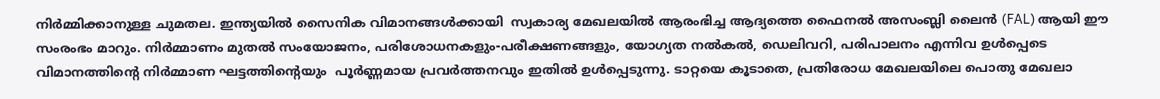നിർമ്മിക്കാനുള്ള ചുമതല. ഇന്ത്യയിൽ സൈനിക വിമാനങ്ങൾക്കായി  സ്വകാര്യ മേഖലയിൽ ആരംഭിച്ച ആദ്യത്തെ ഫൈനൽ അസംബ്ലി ലൈൻ (FAL) ആയി ഈ സംരംഭം മാറും. നിർമ്മാണം മുതൽ സംയോജനം, പരിശോധനകളും-പരീക്ഷണങ്ങളും, യോഗ്യത നൽകൽ, ഡെലിവറി, പരിപാലനം എന്നിവ ഉൾപ്പെടെ  വിമാനത്തിൻ്റെ നിർമ്മാണ ഘട്ടത്തിന്റെയും  പൂർണ്ണമായ പ്രവർത്തനവും ഇതിൽ ഉൾപ്പെടുന്നു. ടാറ്റയെ കൂടാതെ, പ്രതിരോധ മേഖലയിലെ പൊതു മേഖലാ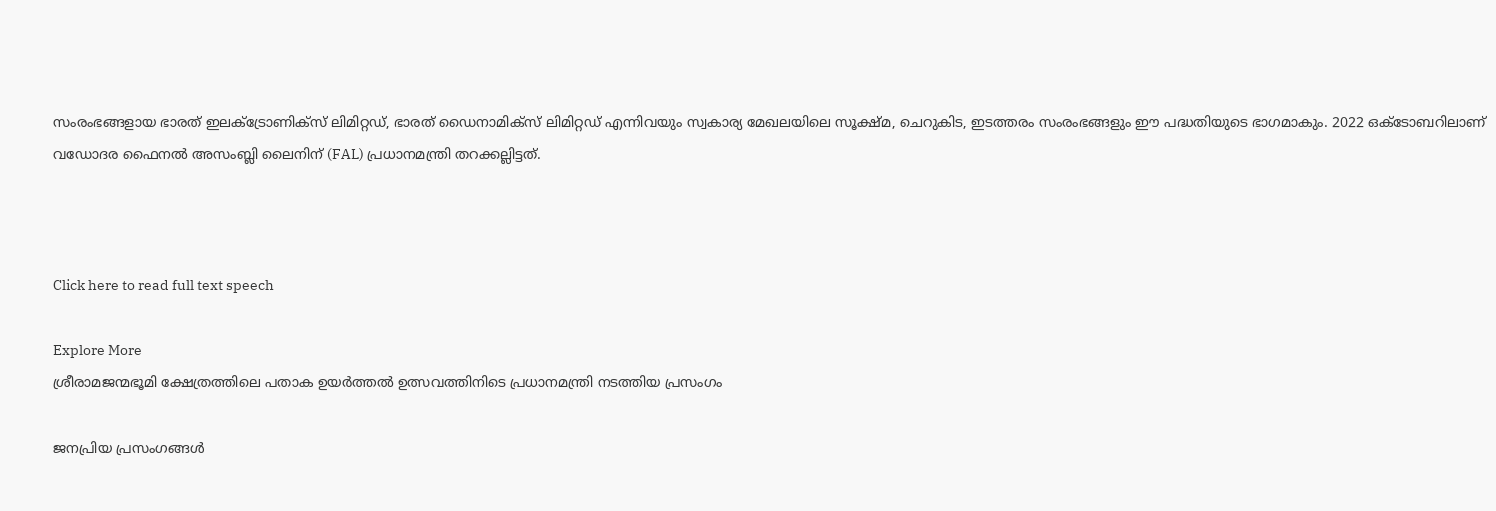സംരംഭങ്ങളായ ഭാരത് ഇലക്ട്രോണിക്സ് ലിമിറ്റഡ്, ഭാരത് ഡൈനാമിക്സ് ലിമിറ്റഡ് എന്നിവയും സ്വകാര്യ മേഖലയിലെ സൂക്ഷ്മ, ചെറുകിട, ഇടത്തരം സംരംഭങ്ങളും ഈ പദ്ധതിയുടെ ഭാഗമാകും. 2022 ഒക്ടോബറിലാണ് വഡോദര ഫൈനൽ അസംബ്ലി ലൈനിന് (FAL) പ്രധാനമന്ത്രി തറക്കല്ലിട്ടത്.



Click here to read full text speech

Explore More
ശ്രീരാമജന്മഭൂമി ക്ഷേത്രത്തിലെ പതാക ഉയർത്തൽ ഉത്സവത്തിനിടെ പ്രധാനമന്ത്രി നടത്തിയ പ്രസംഗം

ജനപ്രിയ പ്രസംഗങ്ങൾ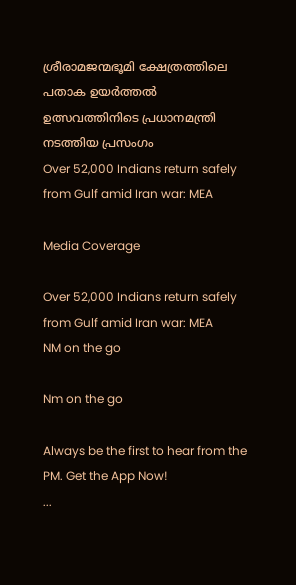ശ്രീരാമജന്മഭൂമി ക്ഷേത്രത്തിലെ പതാക ഉയർത്തൽ ഉത്സവത്തിനിടെ പ്രധാനമന്ത്രി നടത്തിയ പ്രസംഗം
Over 52,000 Indians return safely from Gulf amid Iran war: MEA

Media Coverage

Over 52,000 Indians return safely from Gulf amid Iran war: MEA
NM on the go

Nm on the go

Always be the first to hear from the PM. Get the App Now!
...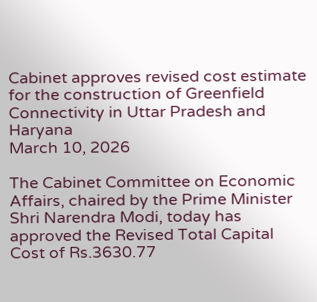Cabinet approves revised cost estimate for the construction of Greenfield Connectivity in Uttar Pradesh and Haryana
March 10, 2026

The Cabinet Committee on Economic Affairs, chaired by the Prime Minister Shri Narendra Modi, today has approved the Revised Total Capital Cost of Rs.3630.77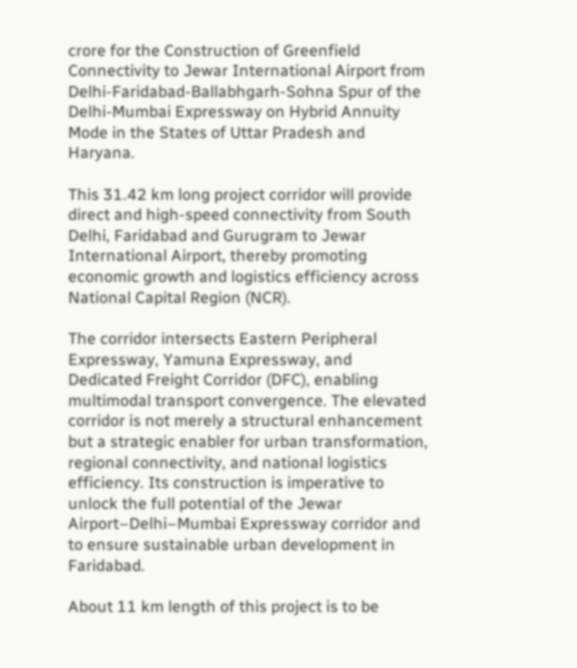crore for the Construction of Greenfield Connectivity to Jewar International Airport from Delhi-Faridabad-Ballabhgarh-Sohna Spur of the Delhi-Mumbai Expressway on Hybrid Annuity Mode in the States of Uttar Pradesh and Haryana.

This 31.42 km long project corridor will provide direct and high-speed connectivity from South Delhi, Faridabad and Gurugram to Jewar International Airport, thereby promoting economic growth and logistics efficiency across National Capital Region (NCR).

The corridor intersects Eastern Peripheral Expressway, Yamuna Expressway, and Dedicated Freight Corridor (DFC), enabling multimodal transport convergence. The elevated corridor is not merely a structural enhancement but a strategic enabler for urban transformation, regional connectivity, and national logistics efficiency. Its construction is imperative to unlock the full potential of the Jewar Airport–Delhi–Mumbai Expressway corridor and to ensure sustainable urban development in Faridabad.

About 11 km length of this project is to be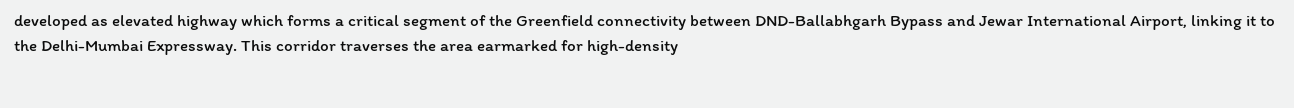developed as elevated highway which forms a critical segment of the Greenfield connectivity between DND-Ballabhgarh Bypass and Jewar International Airport, linking it to the Delhi-Mumbai Expressway. This corridor traverses the area earmarked for high-density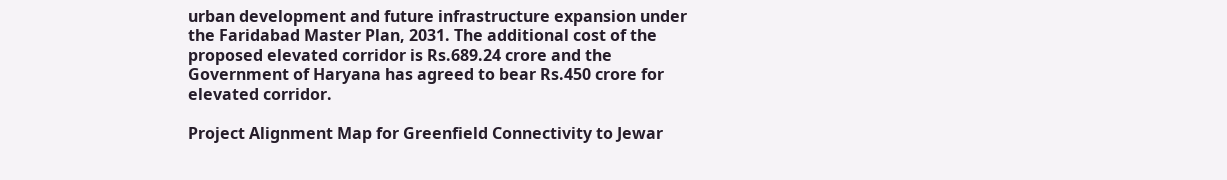urban development and future infrastructure expansion under the Faridabad Master Plan, 2031. The additional cost of the proposed elevated corridor is Rs.689.24 crore and the Government of Haryana has agreed to bear Rs.450 crore for elevated corridor.

Project Alignment Map for Greenfield Connectivity to Jewar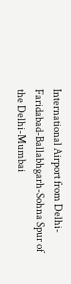International Airport from Delhi-Faridabad-Ballabhgarh-Sohna Spur of the Delhi-Mumbai